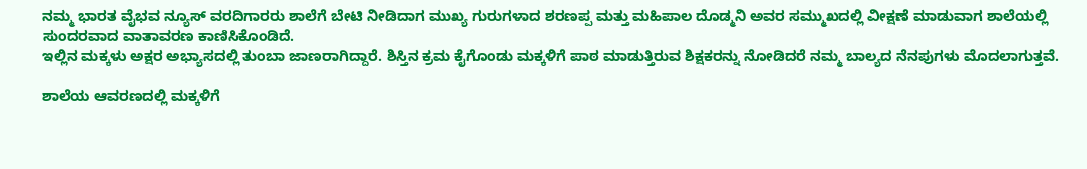ನಮ್ಮ ಭಾರತ ವೈಭವ ನ್ಯೂಸ್ ವರದಿಗಾರರು ಶಾಲೆಗೆ ಬೇಟಿ ನೀಡಿದಾಗ ಮುಖ್ಯ ಗುರುಗಳಾದ ಶರಣಪ್ಪ ಮತ್ತು ಮಹಿಪಾಲ ದೊಡ್ಮನಿ ಅವರ ಸಮ್ಮುಖದಲ್ಲಿ ವೀಕ್ಷಣೆ ಮಾಡುವಾಗ ಶಾಲೆಯಲ್ಲಿ ಸುಂದರವಾದ ವಾತಾವರಣ ಕಾಣಿಸಿಕೊಂಡಿದೆ.
ಇಲ್ಲಿನ ಮಕ್ಕಳು ಅಕ್ಷರ ಅಭ್ಯಾಸದಲ್ಲಿ ತುಂಬಾ ಜಾಣರಾಗಿದ್ದಾರೆ. ಶಿಸ್ತಿನ ಕ್ರಮ ಕೈಗೊಂಡು ಮಕ್ಕಳಿಗೆ ಪಾಠ ಮಾಡುತ್ತಿರುವ ಶಿಕ್ಷಕರನ್ನು ನೋಡಿದರೆ ನಮ್ಮ ಬಾಲ್ಯದ ನೆನಪುಗಳು ಮೊದಲಾಗುತ್ತವೆ.

ಶಾಲೆಯ ಆವರಣದಲ್ಲಿ ಮಕ್ಕಳಿಗೆ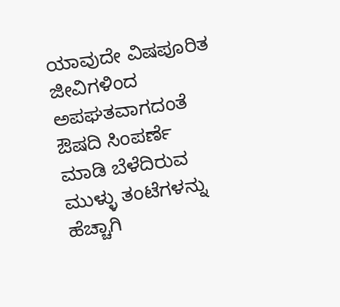ಯಾವುದೇ ವಿಷಪೂರಿತ ಜೀವಿಗಳಿಂದ ಅಪಘತವಾಗದಂತೆ ಔಷದಿ ಸಿಂಪರ್ಣೆ ಮಾಡಿ ಬೆಳೆದಿರುವ ಮುಳ್ಳು ತಂಟೆಗಳನ್ನು ಹೆಚ್ಚಾಗಿ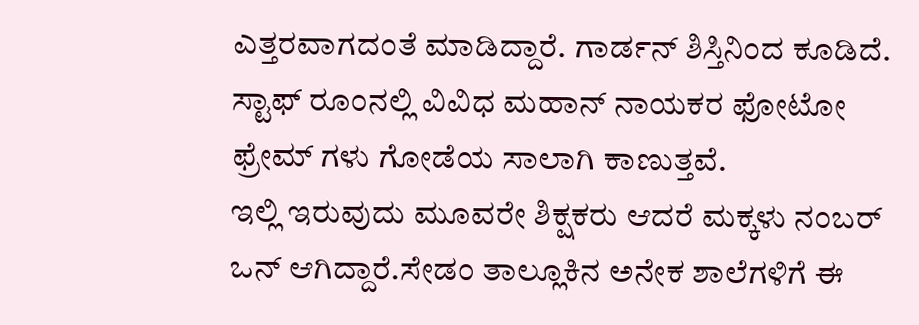ಎತ್ತರವಾಗದಂತೆ ಮಾಡಿದ್ದಾರೆ. ಗಾರ್ಡನ್ ಶಿಸ್ತಿನಿಂದ ಕೂಡಿದೆ.
ಸ್ಟಾಫ್ ರೂಂನಲ್ಲಿ ವಿವಿಧ ಮಹಾನ್ ನಾಯಕರ ಫೋಟೋ ಫ್ರೇಮ್ ಗಳು ಗೋಡೆಯ ಸಾಲಾಗಿ ಕಾಣುತ್ತವೆ.
ಇಲ್ಲಿ ಇರುವುದು ಮೂವರೇ ಶಿಕ್ಷಕರು ಆದರೆ ಮಕ್ಕಳು ನಂಬರ್ ಒನ್ ಆಗಿದ್ದಾರೆ.ಸೇಡಂ ತಾಲ್ಲೂಕಿನ ಅನೇಕ ಶಾಲೆಗಳಿಗೆ ಈ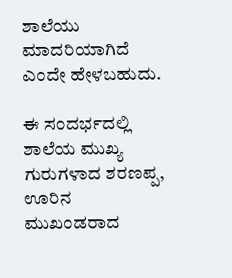ಶಾಲೆಯು ಮಾದರಿಯಾಗಿದೆ ಎಂದೇ ಹೇಳಬಹುದು.

ಈ ಸಂದರ್ಭದಲ್ಲಿ ಶಾಲೆಯ ಮುಖ್ಯ ಗುರುಗಳಾದ ಶರಣಪ್ಪ, ಊರಿನ ಮುಖಂಡರಾದ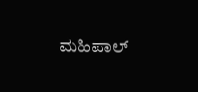ಮಹಿಪಾಲ್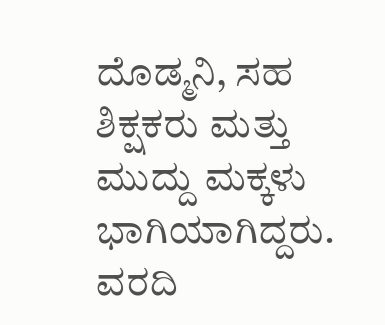ದೊಡ್ಮನಿ, ಸಹ ಶಿಕ್ಷಕರು ಮತ್ತು ಮುದ್ದು ಮಕ್ಕಳು ಭಾಗಿಯಾಗಿದ್ದರು.
ವರದಿ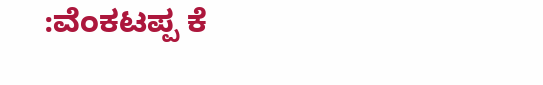:ವೆಂಕಟಪ್ಪ ಕೆ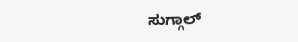ಸುಗ್ಗಾಲ್